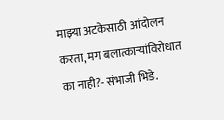माझ्या अटकेसाठी आंदोलन करता, मग बलात्काऱ्यांविरोधात का नाही?- संभाजी भिडे.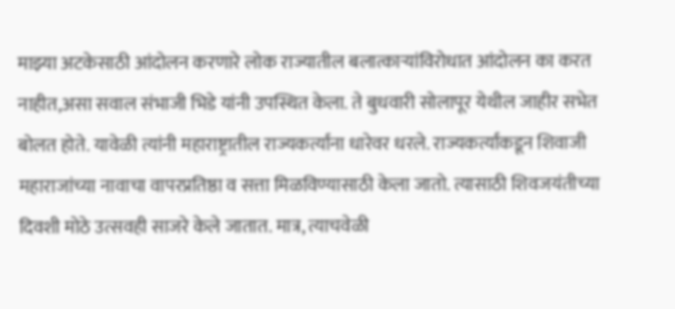माझ्या अटकेसाठी आंदोलन करणारे लोक राज्यातील बलात्काऱ्यांविरोधात आंदोलन का करत नाहीत,असा सवाल संभाजी भिडे यांनी उपस्थित केला. ते बुधवारी सोलापूर येथील जाहीर सभेत बोलत होते. यावेळी त्यांनी महाराष्ट्रातील राज्यकर्त्यांना धारेवर धरले. राज्यकर्त्यांकडून शिवाजी महाराजांच्या नावाचा वापरप्रतिष्ठा व सत्ता मिळविण्यासाठी केला जातो. त्यासाठी शिवजयंतीच्या दिवशी मोठे उत्सवही साजरे केले जातात. मात्र, त्याचवेळी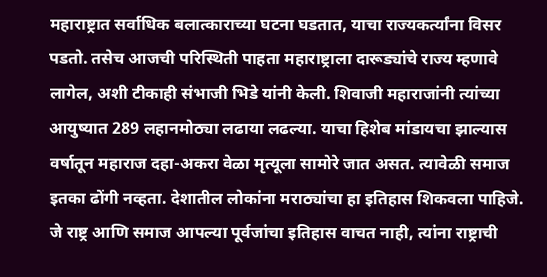महाराष्ट्रात सर्वाधिक बलात्काराच्या घटना घडतात, याचा राज्यकर्त्यांना विसर पडतो. तसेच आजची परिस्थिती पाहता महाराष्ट्राला दारूड्यांचे राज्य म्हणावे लागेल, अशी टीकाही संभाजी भिडे यांनी केली. शिवाजी महाराजांनी त्यांच्या आयुष्यात 289 लहानमोठ्या लढाया लढल्या. याचा हिशेब मांडायचा झाल्यास वर्षातून महाराज दहा-अकरा वेळा मृत्यूला सामोरे जात असत. त्यावेळी समाज इतका ढोंगी नव्हता. देशातील लोकांना मराठ्यांचा हा इतिहास शिकवला पाहिजे. जे राष्ट्र आणि समाज आपल्या पूर्वजांचा इतिहास वाचत नाही, त्यांना राष्ट्राची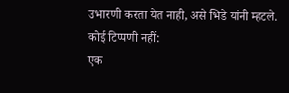उभारणी करता येत नाही, असे भिडे यांनी म्हटले.
कोई टिप्पणी नहीं:
एक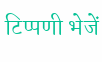टिप्पणी भेजें